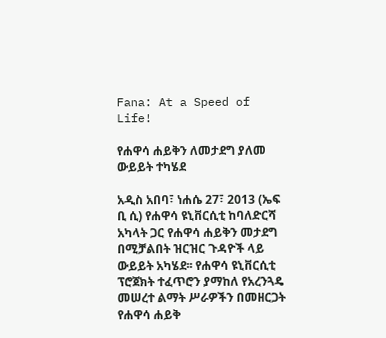Fana: At a Speed of Life!

የሐዋሳ ሐይቅን ለመታደግ ያለመ ውይይት ተካሄደ

አዲስ አበባ፣ ነሐሴ 27፣ 2013 (ኤፍ ቢ ሲ) የሐዋሳ ዩኒቨርሲቲ ከባለድርሻ አካላት ጋር የሐዋሳ ሐይቅን መታደግ በሚቻልበት ዝርዝር ጉዳዮች ላይ ውይይት አካሄደ፡፡ የሐዋሳ ዩኒቨርሲቲ ፕሮጀክት ተፈጥሮን ያማከለ የአረንጓዴ መሠረተ ልማት ሥራዎችን በመዘርጋት የሐዋሳ ሐይቅ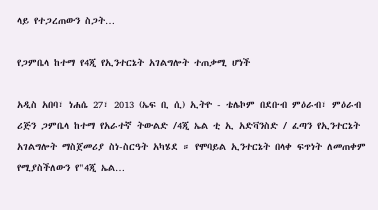ላይ የተጋረጠውን ስጋት…

የጋምቤላ ከተማ የ4ጂ የኢንተርኔት አገልግሎት ተጠቃሚ ሆነች

አዲስ አበባ፣ ነሐሴ 27፣ 2013 (ኤፍ ቢ ሲ) ኢትዮ - ቴሌኮም በደቡብ ምዕራብ፣ ምዕራብ ሪጅን ጋምቤላ ከተማ የአራተኛ ትውልድ /4ጂ ኤል ቲ ኢ አድቫንስድ / ፈጣን የኢንተርኔት አገልግሎት ማስጀመሪያ ስነ-ስርዓት አካሄደ ። የሞባይል ኢንተርኔት በላቀ ፍጥነት ለመጠቀም የሚያስችለውን የ"4ጂ ኤል…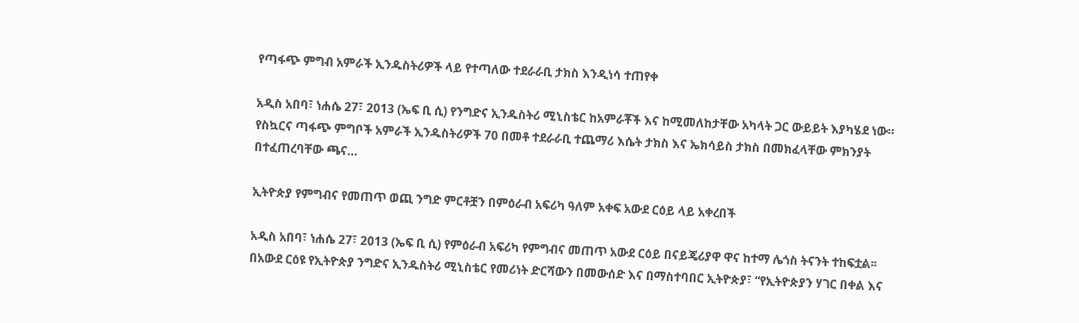የጣፋጭ ምግብ አምራች ኢንዱስትሪዎች ላይ የተጣለው ተደራራቢ ታክስ እንዲነሳ ተጠየቀ

አዲስ አበባ፣ ነሐሴ 27፣ 2013 (ኤፍ ቢ ሲ) የንግድና ኢንዱስትሪ ሚኒስቴር ከአምራቾች እና ከሚመለከታቸው አካላት ጋር ውይይት እያካሄደ ነው። የስኳርና ጣፋጭ ምግቦች አምራች ኢንዱስትሪዎች 70 በመቶ ተደራራቢ ተጨማሪ እሴት ታክስ እና ኤክሳይስ ታክስ በመክፈላቸው ምክንያት በተፈጠረባቸው ጫና…

ኢትዮጵያ የምግብና የመጠጥ ወጪ ንግድ ምርቶቿን በምዕራብ አፍሪካ ዓለም አቀፍ አውደ ርዕይ ላይ አቀረበች

አዲስ አበባ፣ ነሐሴ 27፣ 2013 (ኤፍ ቢ ሲ) የምዕራብ አፍሪካ የምግብና መጠጥ አውደ ርዕይ በናይጄሪያዋ ዋና ከተማ ሌጎስ ትናንት ተከፍቷል፡፡ በአውደ ርዕዩ የኢትዮጵያ ንግድና ኢንዱስትሪ ሚኒስቴር የመሪነት ድርሻውን በመውሰድ እና በማስተባበር ኢትዮጵያ፣ “የኢትዮጵያን ሃገር በቀል እና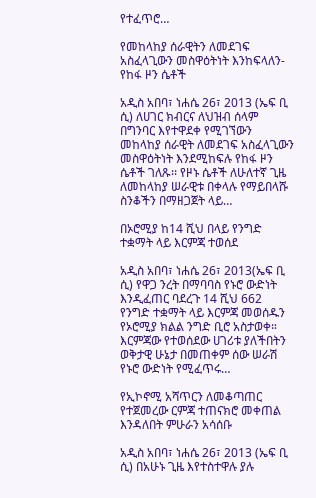የተፈጥሮ…

የመከላከያ ሰራዊትን ለመደገፍ አስፈላጊውን መስዋዕትነት እንከፍላለን-የከፋ ዞን ሴቶች

አዲስ አበባ፣ ነሐሴ 26፣ 2013 (ኤፍ ቢ ሲ) ለሀገር ክብርና ለህዝብ ሰላም በግንባር እየተዋደቀ የሚገኘውን መከላከያ ሰራዊት ለመደገፍ አስፈላጊውን መስዋዕትነት እንደሚከፍሉ የከፋ ዞን ሴቶች ገለጹ፡፡ የዞኑ ሴቶች ለሁለተኛ ጊዜ ለመከላከያ ሠራዊቱ በቀላሉ የማይበላሹ ስንቆችን በማዘጋጀት ላይ…

በኦሮሚያ ከ14 ሺህ በላይ የንግድ ተቋማት ላይ እርምጃ ተወሰደ

አዲስ አበባ፣ ነሐሴ 26፣ 2013(ኤፍ ቢ ሲ) የዋጋ ንረት በማባባስ የኑሮ ውድነት እንዲፈጠር ባደረጉ 14 ሺህ 662 የንግድ ተቋማት ላይ እርምጃ መወሰዱን የኦሮሚያ ክልል ንግድ ቢሮ አስታወቀ። እርምጃው የተወሰደው ሀገሪቱ ያለችበትን ወቅታዊ ሁኔታ በመጠቀም ሰው ሠራሽ የኑሮ ውድነት የሚፈጥሩ…

የኢኮኖሚ አሻጥርን ለመቆጣጠር የተጀመረው ርምጃ ተጠናክሮ መቀጠል እንዳለበት ምሁራን አሳሰቡ

አዲስ አበባ፣ ነሐሴ 26፣ 2013 (ኤፍ ቢ ሲ) በአሁኑ ጊዜ እየተስተዋሉ ያሉ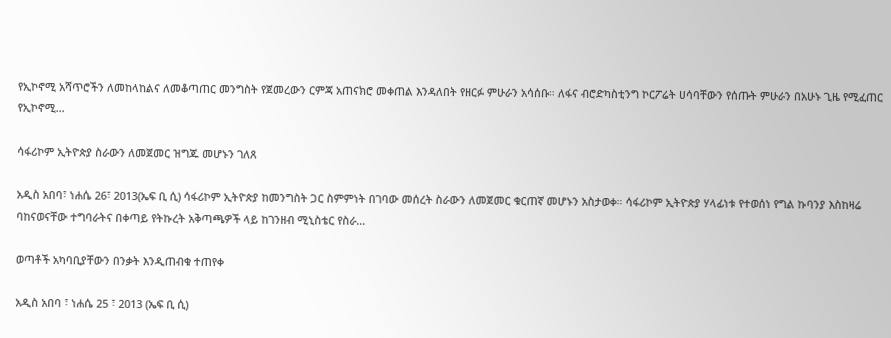የኢኮኖሚ አሻጥሮችን ለመከላከልና ለመቆጣጠር መንግስት የጀመረውን ርምጃ አጠናክሮ መቀጠል እንዳለበት የዘርፉ ምሁራን አሳሰቡ። ለፋና ብሮድካስቲንግ ኮርፖሬት ሀሳባቸውን የሰጡት ምሁራን በአሁኑ ጊዜ የሚፈጠር የኢኮኖሚ…

ሳፋሪኮም ኢትዮጵያ ስራውን ለመጀመር ዝግጁ መሆኑን ገለጸ

አዲስ አበባ፣ ነሐሴ 26፣ 2013(ኤፍ ቢ ሲ) ሳፋሪኮም ኢትዮጵያ ከመንግስት ጋር ስምምነት በገባው መሰረት ስራውን ለመጀመር ቁርጠኛ መሆኑን አስታወቀ። ሳፋሪኮም ኢትዮጵያ ሃላፊነቱ የተወሰነ የግል ኩባንያ እስከዛሬ ባከናወናቸው ተግባራትና በቀጣይ የትኩረት አቅጣጫዎች ላይ ከገንዘብ ሚኒስቴር የስራ…

ወጣቶች አካባቢያቸውን በንቃት እንዲጠብቁ ተጠየቀ

አዲስ አበባ ፣ ነሐሴ 25 ፣ 2013 (ኤፍ ቢ ሲ)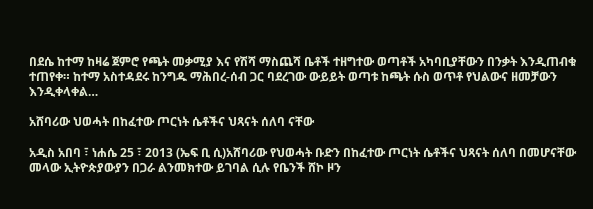በደሴ ከተማ ከዛሬ ጀምሮ የጫት መቃሚያ እና የሽሻ ማስጨሻ ቤቶች ተዘግተው ወጣቶች አካባቢያቸውን በንቃት እንዲጠብቁ ተጠየቀ። ከተማ አስተዳደሩ ከንግዱ ማሕበረ-ሰብ ጋር ባደረገው ውይይት ወጣቱ ከጫት ሱስ ወጥቶ የህልውና ዘመቻውን እንዲቀላቀል…

አሸባሪው ህወሓት በከፈተው ጦርነት ሴቶችና ህጻናት ሰለባ ናቸው

አዲስ አበባ ፣ ነሐሴ 25 ፣ 2013 (ኤፍ ቢ ሲ)አሸባሪው የህወሓት ቡድን በከፈተው ጦርነት ሴቶችና ህጻናት ሰለባ በመሆናቸው መላው ኢትዮጵያውያን በጋራ ልንመክተው ይገባል ሲሉ የቤንች ሸኮ ዞን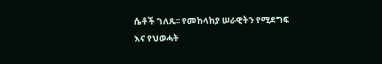ሴቶች ገለጹ፡፡ የመከላከያ ሠራዊትን የሚደግፍ እና የህወሓት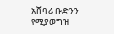አሸባሪ ቡድንን የሚያወግዝ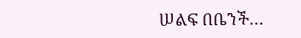ሠልፍ በቤንች…